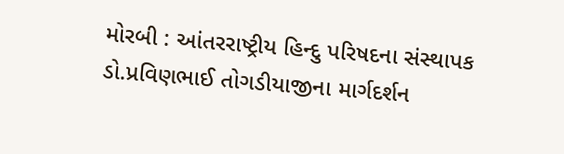મોરબી : આંતરરાષ્ટ્રીય હિન્દુ પરિષદના સંસ્થાપક ડો.પ્રવિણભાઈ તોગડીયાજીના માર્ગદર્શન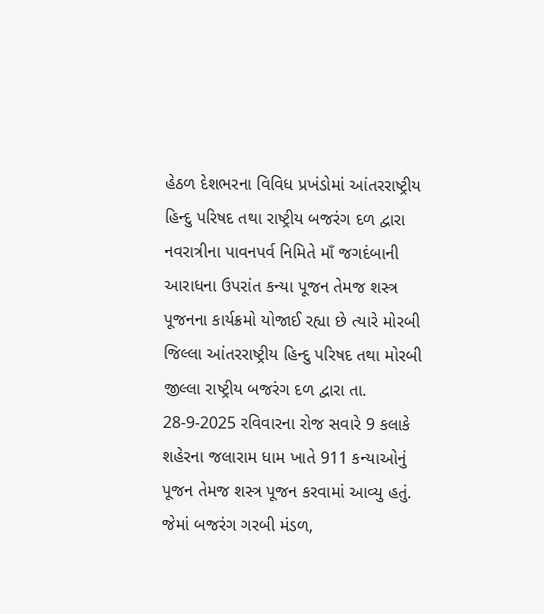હેઠળ દેશભરના વિવિધ પ્રખંડોમાં આંતરરાષ્ટ્રીય હિન્દુ પરિષદ તથા રાષ્ટ્રીય બજરંગ દળ દ્વારા નવરાત્રીના પાવનપર્વ નિમિતે માઁ જગદંબાની આરાધના ઉપરાંત કન્યા પૂજન તેમજ શસ્ત્ર પૂજનના કાર્યક્રમો યોજાઈ રહ્યા છે ત્યારે મોરબી જિલ્લા આંતરરાષ્ટ્રીય હિન્દુ પરિષદ તથા મોરબી જીલ્લા રાષ્ટ્રીય બજરંગ દળ દ્વારા તા. 28-9-2025 રવિવારના રોજ સવારે 9 કલાકે શહેરના જલારામ ધામ ખાતે 911 કન્યાઓનું પૂજન તેમજ શસ્ત્ર પૂજન કરવામાં આવ્યુ હતું.
જેમાં બજરંગ ગરબી મંડળ,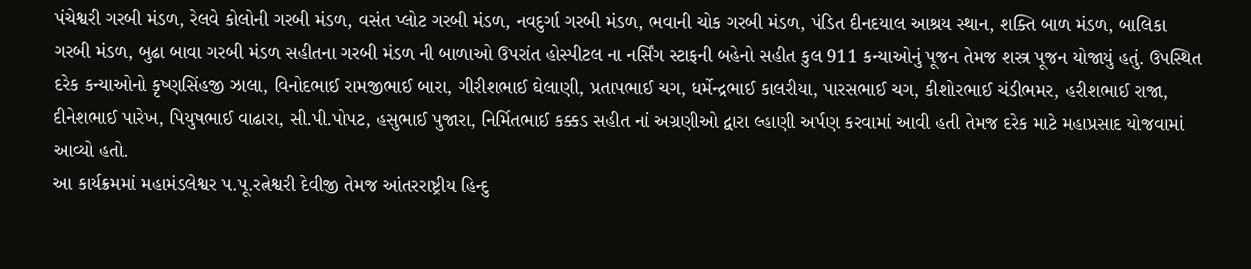પંચેશ્વરી ગરબી મંડળ, રેલવે કોલોની ગરબી મંડળ, વસંત પ્લોટ ગરબી મંડળ, નવદુર્ગા ગરબી મંડળ, ભવાની ચોક ગરબી મંડળ, પંડિત દીનદયાલ આશ્રય સ્થાન, શક્તિ બાળ મંડળ, બાલિકા ગરબી મંડળ, બુઢા બાવા ગરબી મંડળ સહીતના ગરબી મંડળ ની બાળાઓ ઉપરાંત હોસ્પીટલ ના નર્સિંગ સ્ટાફની બહેનો સહીત કુલ 911 કન્યાઓનું પૂજન તેમજ શસ્ત્ર પૂજન યોજાયું હતું. ઉપસ્થિત દરેક કન્યાઓનો કૃષ્ણસિંહજી ઝાલા, વિનોદભાઈ રામજીભાઈ બારા, ગીરીશભાઈ ઘેલાણી, પ્રતાપભાઈ ચગ, ધર્મેન્દ્રભાઈ કાલરીયા, પારસભાઈ ચગ, કીશોરભાઈ ચંડીભમર, હરીશભાઈ રાજા, દીનેશભાઈ પારેખ, પિયુષભાઈ વાઢારા, સી.પી.પોપટ, હસુભાઈ પુજારા, નિર્મિતભાઈ કક્કડ સહીત નાં અગ્રણીઓ દ્વારા લ્હાણી અર્પણ કરવામાં આવી હતી તેમજ દરેક માટે મહાપ્રસાદ યોજવામાં આવ્યો હતો.
આ કાર્યક્રમમાં મહામંડલેશ્વર પ.પૂ.રત્નેશ્વરી દેવીજી તેમજ આંતરરાષ્ટ્રીય હિન્દુ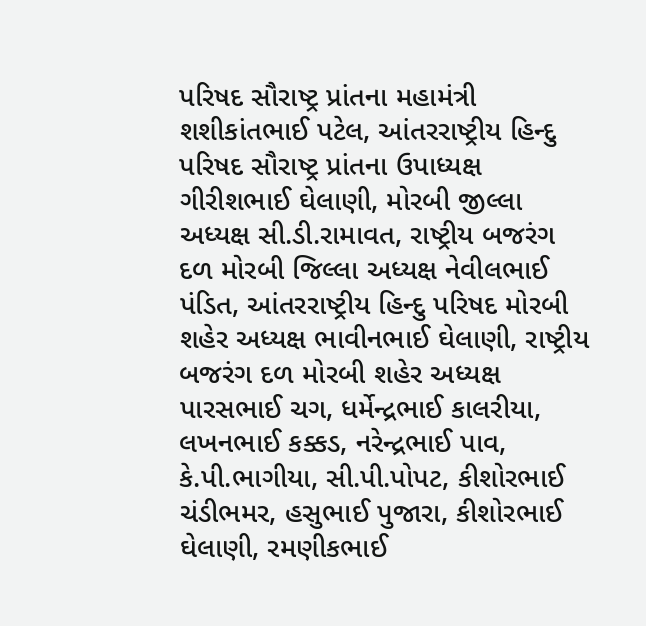પરિષદ સૌરાષ્ટ્ર પ્રાંતના મહામંત્રી શશીકાંતભાઈ પટેલ, આંતરરાષ્ટ્રીય હિન્દુ પરિષદ સૌરાષ્ટ્ર પ્રાંતના ઉપાધ્યક્ષ ગીરીશભાઈ ઘેલાણી, મોરબી જીલ્લા અધ્યક્ષ સી.ડી.રામાવત, રાષ્ટ્રીય બજરંગ દળ મોરબી જિલ્લા અધ્યક્ષ નેવીલભાઈ પંડિત, આંતરરાષ્ટ્રીય હિન્દુ પરિષદ મોરબી શહેર અધ્યક્ષ ભાવીનભાઈ ઘેલાણી, રાષ્ટ્રીય બજરંગ દળ મોરબી શહેર અધ્યક્ષ પારસભાઈ ચગ, ધર્મેન્દ્રભાઈ કાલરીયા, લખનભાઈ કક્કડ, નરેન્દ્રભાઈ પાવ, કે.પી.ભાગીયા, સી.પી.પોપટ, કીશોરભાઈ ચંડીભમર, હસુભાઈ પુજારા, કીશોરભાઈ ઘેલાણી, રમણીકભાઈ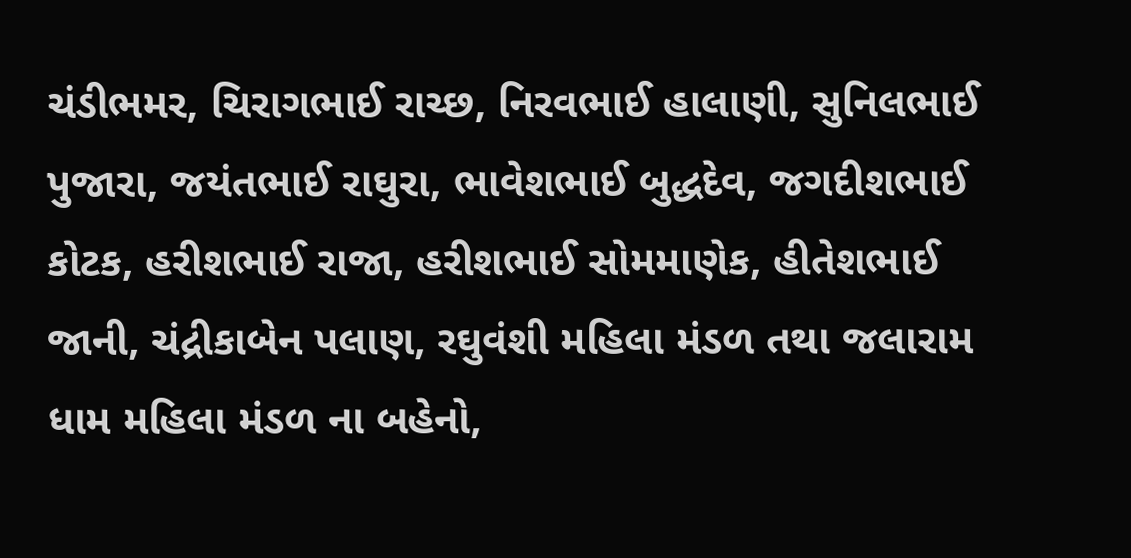ચંડીભમર, ચિરાગભાઈ રાચ્છ, નિરવભાઈ હાલાણી, સુનિલભાઈ પુજારા, જયંતભાઈ રાઘુરા, ભાવેશભાઈ બુદ્ધદેવ, જગદીશભાઈ કોટક, હરીશભાઈ રાજા, હરીશભાઈ સોમમાણેક, હીતેશભાઈ જાની, ચંદ્રીકાબેન પલાણ, રઘુવંશી મહિલા મંડળ તથા જલારામ ધામ મહિલા મંડળ ના બહેનો,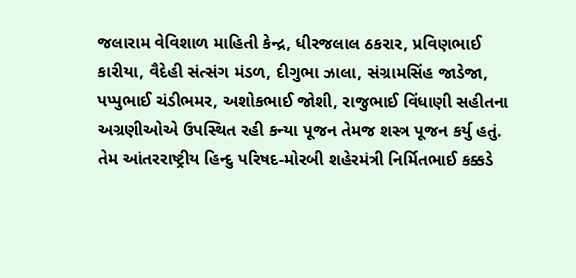જલારામ વેવિશાળ માહિતી કેન્દ્ર, ધીરજલાલ ઠકરાર, પ્રવિણભાઈ કારીયા, વૈદેહી સંત્સંગ મંડળ, દીગુભા ઝાલા, સંગ્રામસિંહ જાડેજા, પપ્પુભાઈ ચંડીભમર, અશોકભાઈ જોશી, રાજુભાઈ વિંધાણી સહીતના અગ્રણીઓએ ઉપસ્થિત રહી કન્યા પૂજન તેમજ શસ્ત્ર પૂજન કર્યુ હતું. તેમ આંતરરાષ્ટ્રીય હિન્દુ પરિષદ-મોરબી શહેરમંત્રી નિર્મિતભાઈ કક્કડે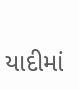યાદીમાં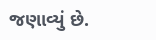જણાવ્યું છે.